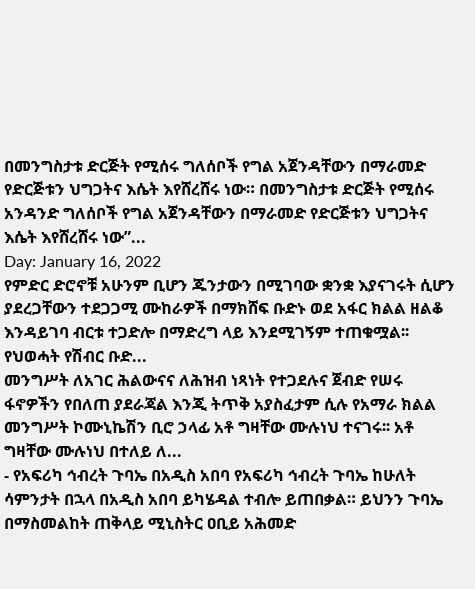በመንግስታቱ ድርጅት የሚሰሩ ግለሰቦች የግል አጀንዳቸውን በማራመድ የድርጅቱን ህግጋትና እሴት እየሸረሸሩ ነው። በመንግስታቱ ድርጅት የሚሰሩ አንዳንድ ግለሰቦች የግል አጀንዳቸውን በማራመድ የድርጅቱን ህግጋትና እሴት እየሸረሸሩ ነው”...
Day: January 16, 2022
የምድር ድሮኖቹ አሁንም ቢሆን ጁንታውን በሚገባው ቋንቋ እያናገሩት ሲሆን ያደረጋቸውን ተደጋጋሚ ሙከራዎች በማክሸፍ ቡድኑ ወደ አፋር ክልል ዘልቆ እንዳይገባ ብርቱ ተጋድሎ በማድረግ ላይ እንደሚገኝም ተጠቁሟል፡፡ የህወሓት የሽብር ቡድ...
መንግሥት ለአገር ሕልውናና ለሕዝብ ነጻነት የተጋደሉና ጀብድ የሠሩ ፋኖዎችን የበለጠ ያደራጃል እንጂ ትጥቅ አያስፈታም ሲሉ የአማራ ክልል መንግሥት ኮሙኒኬሽን ቢሮ ኃላፊ አቶ ግዛቸው ሙሉነህ ተናገሩ፡፡ አቶ ግዛቸው ሙሉነህ በተለይ ለ...
- የአፍሪካ ኅብረት ጉባኤ በአዲስ አበባ የአፍሪካ ኅብረት ጉባኤ ከሁለት ሳምንታት በኋላ በአዲስ አበባ ይካሄዳል ተብሎ ይጠበቃል። ይህንን ጉባኤ በማስመልከት ጠቅላይ ሚኒስትር ዐቢይ አሕመድ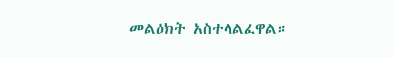መልዕክት አስተላልፈዋል።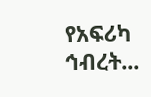የአፍሪካ ኅብረት...